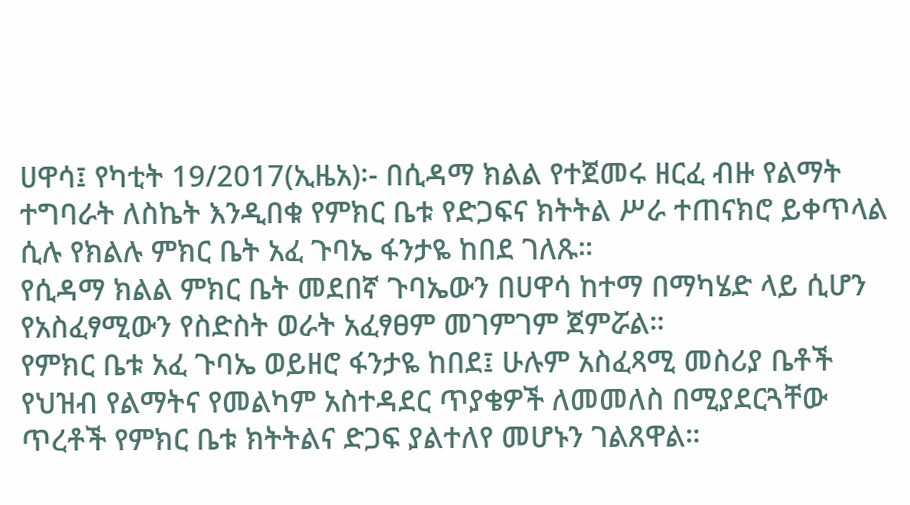ሀዋሳ፤ የካቲት 19/2017(ኢዜአ)፡- በሲዳማ ክልል የተጀመሩ ዘርፈ ብዙ የልማት ተግባራት ለስኬት እንዲበቁ የምክር ቤቱ የድጋፍና ክትትል ሥራ ተጠናክሮ ይቀጥላል ሲሉ የክልሉ ምክር ቤት አፈ ጉባኤ ፋንታዬ ከበደ ገለጹ።
የሲዳማ ክልል ምክር ቤት መደበኛ ጉባኤውን በሀዋሳ ከተማ በማካሄድ ላይ ሲሆን የአስፈፃሚውን የስድስት ወራት አፈፃፀም መገምገም ጀምሯል።
የምክር ቤቱ አፈ ጉባኤ ወይዘሮ ፋንታዬ ከበደ፤ ሁሉም አስፈጻሚ መስሪያ ቤቶች የህዝብ የልማትና የመልካም አስተዳደር ጥያቄዎች ለመመለስ በሚያደርጓቸው ጥረቶች የምክር ቤቱ ክትትልና ድጋፍ ያልተለየ መሆኑን ገልጸዋል።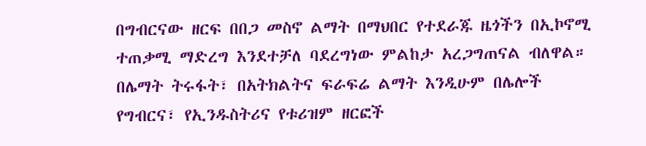በግብርናው ዘርፍ በበጋ መስኖ ልማት በማህበር የተደራጁ ዜጎችን በኢኮኖሚ ተጠቃሚ ማድረግ እንደተቻለ ባደረግነው ምልከታ አረጋግጠናል ብለዋል።
በሌማት ትሩፋት፣ በአትክልትና ፍራፍሬ ልማት እንዲሁም በሌሎች የግብርና፣ የኢንዱስትሪና የቱሪዝም ዘርፎች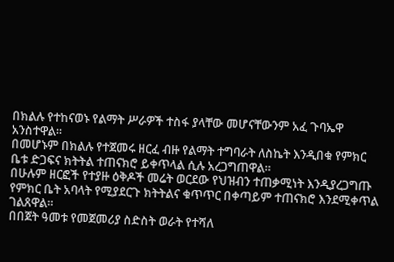በክልሉ የተከናወኑ የልማት ሥራዎች ተስፋ ያላቸው መሆናቸውንም አፈ ጉባኤዋ አንስተዋል።
በመሆኑም በክልሉ የተጀመሩ ዘርፈ ብዙ የልማት ተግባራት ለስኬት እንዲበቁ የምክር ቤቱ ድጋፍና ክትትል ተጠናክሮ ይቀጥላል ሲሉ አረጋግጠዋል።
በሁሉም ዘርፎች የተያዙ ዕቅዶች መሬት ወርደው የህዝብን ተጠቃሚነት እንዲያረጋግጡ የምክር ቤት አባላት የሚያደርጉ ክትትልና ቁጥጥር በቀጣይም ተጠናክሮ እንደሚቀጥል ገልጸዋል።
በበጀት ዓመቱ የመጀመሪያ ስድስት ወራት የተሻለ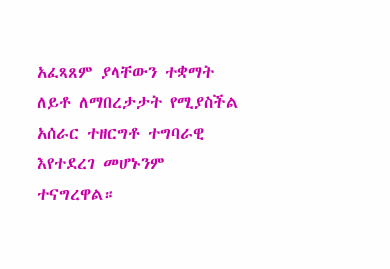አፈጻጸም ያላቸውን ተቋማት ለይቶ ለማበረታታት የሚያስችል አሰራር ተዘርግቶ ተግባራዊ እየተደረገ መሆኑንም ተናግረዋል።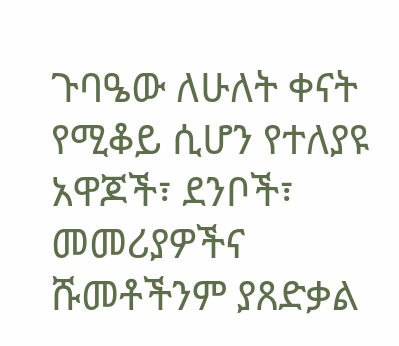ጉባዔው ለሁለት ቀናት የሚቆይ ሲሆን የተለያዩ አዋጆች፣ ደንቦች፣ መመሪያዎችና ሹመቶችንም ያጸድቃል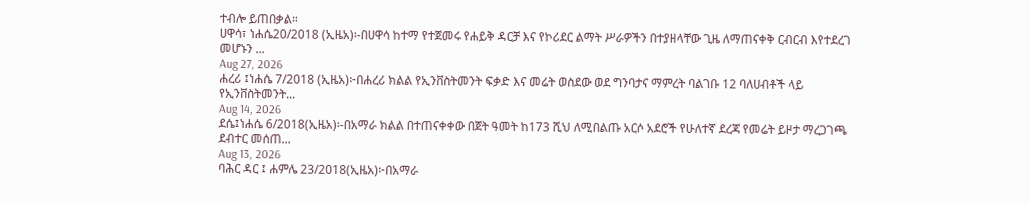ተብሎ ይጠበቃል።
ሀዋሳ፣ ነሐሴ20/2018 (ኢዜአ)፡-በሀዋሳ ከተማ የተጀመሩ የሐይቅ ዳርቻ እና የኮሪደር ልማት ሥራዎችን በተያዘላቸው ጊዜ ለማጠናቀቅ ርብርብ እየተደረገ መሆኑን ...
Aug 27, 2026
ሐረሪ ፤ነሐሴ 7/2018 (ኢዜአ)፦በሐረሪ ክልል የኢንቨስትመንት ፍቃድ እና መሬት ወስደው ወደ ግንባታና ማምረት ባልገቡ 12 ባለሀብቶች ላይ የኢንቨስትመንት...
Aug 14, 2026
ደሴ፤ነሐሴ 6/2018(ኢዜአ)፡-በአማራ ክልል በተጠናቀቀው በጀት ዓመት ከ173 ሺህ ለሚበልጡ አርሶ አደሮች የሁለተኛ ደረጃ የመሬት ይዞታ ማረጋገጫ ደብተር መሰጠ...
Aug 13, 2026
ባሕር ዳር ፤ ሐምሌ 23/2018(ኢዜአ)፦በአማራ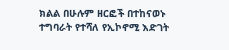ክልል በሁሉም ዘርፎች በተከናወኑ ተግባራት የተሻለ የኢኮኖሚ እድገት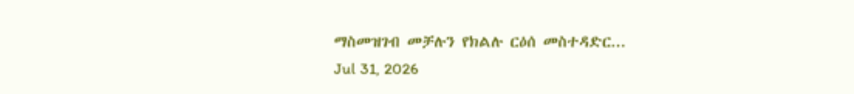ማስመዝገብ መቻሉን የክልሉ ርዕሰ መስተዳድር...
Jul 31, 2026